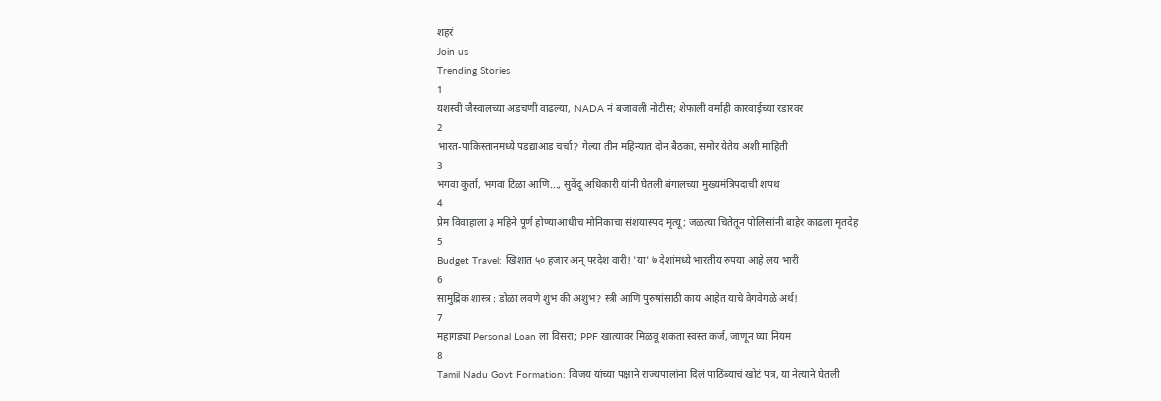शहरं
Join us
Trending Stories
1
यशस्वी जैस्वालच्या अडचणी वाढल्या, NADA नं बजावली नोटीस; शेफाली वर्माही कारवाईच्या रडारवर
2
भारत-पाकिस्तानमध्ये पडद्याआड चर्चा? गेल्या तीन महिन्यात दोन बैठका, समोर येतेय अशी माहिती
3
भगवा कुर्ता, भगवा टिळा आणि..., सुवेंदू अधिकारी यांनी घेतली बंगालच्या मुख्यमंत्रिपदाची शपथ
4
प्रेम विवाहाला ३ महिने पूर्ण होण्याआधीच मोनिकाचा संशयास्पद मृत्यू; जळत्या चितेतून पोलिसांनी बाहेर काढला मृतदेह
5
Budget Travel: खिशात ५० हजार अन् परदेश वारी! 'या' ७ देशांमध्ये भारतीय रुपया आहे लय भारी
6
सामुद्रिक शास्त्र : डोळा लवणे शुभ की अशुभ? स्त्री आणि पुरुषांसाठी काय आहेत याचे वेगवेगळे अर्थ!
7
महागड्या Personal Loan ला विसरा; PPF खात्यावर मिळवू शकता स्वस्त कर्ज, जाणून घ्या नियम
8
Tamil Nadu Govt Formation: विजय यांच्या पक्षाने राज्यपालांना दिलं पाठिंब्याचं खोटं पत्र, या नेत्याने घेतली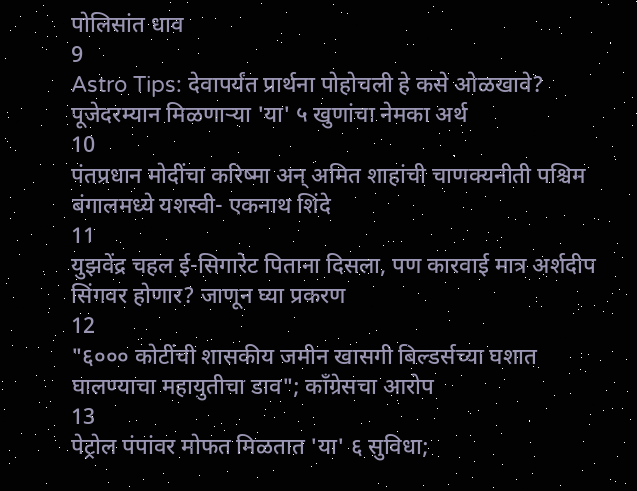पोलिसांत धाव
9
Astro Tips: देवापर्यंत प्रार्थना पोहोचली हे कसे ओळखावे? पूजेदरम्यान मिळणाऱ्या 'या' ५ खुणांचा नेमका अर्थ
10
पंतप्रधान मोदींचा करिष्मा अन् अमित शाहांची चाणक्यनीती पश्चिम बंगालमध्ये यशस्वी- एकनाथ शिंदे
11
युझवेंद्र चहल ई-सिगारेट पिताना दिसला, पण कारवाई मात्र अर्शदीप सिंगवर होणार? जाणून घ्या प्रकरण
12
"६००० कोटींची शासकीय जमीन खासगी बिल्डर्सच्या घशात घालण्याचा महायुतीचा डाव"; काँग्रेसचा आरोप
13
पेट्रोल पंपांवर मोफत मिळतात 'या' ६ सुविधा;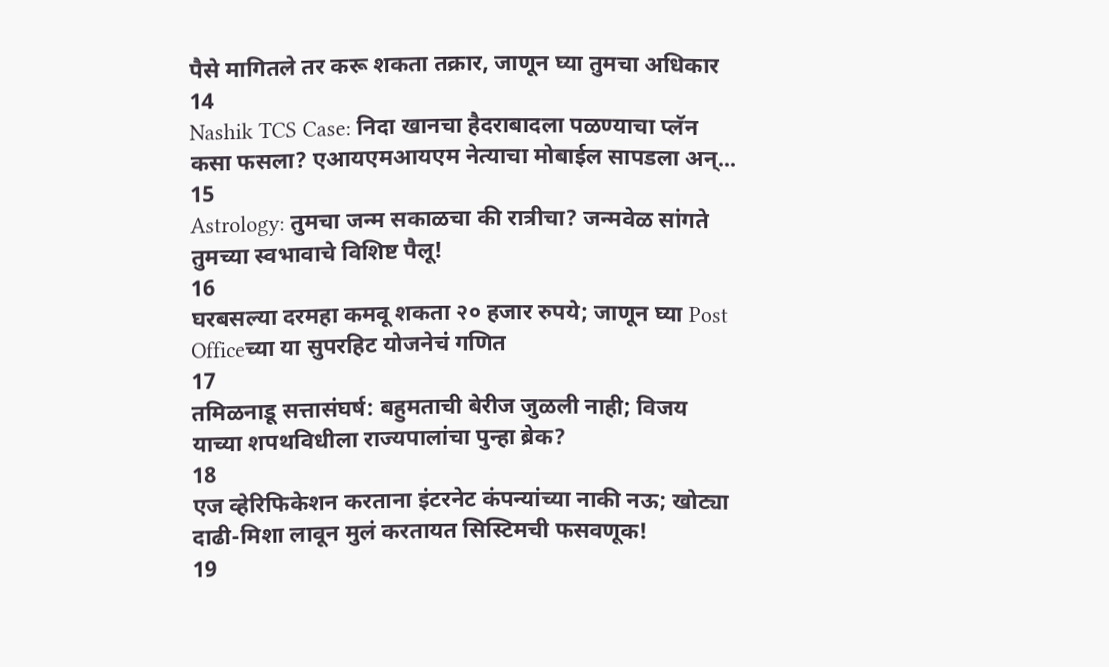पैसे मागितले तर करू शकता तक्रार, जाणून घ्या तुमचा अधिकार
14
Nashik TCS Case: निदा खानचा हैदराबादला पळण्याचा प्लॅन कसा फसला? एआयएमआयएम नेत्याचा मोबाईल सापडला अन्...
15
Astrology: तुमचा जन्म सकाळचा की रात्रीचा? जन्मवेळ सांगते तुमच्या स्वभावाचे विशिष्ट पैलू!
16
घरबसल्या दरमहा कमवू शकता २० हजार रुपये; जाणून घ्या Post Officeच्या या सुपरहिट योजनेचं गणित
17
तमिळनाडू सत्तासंघर्ष: बहुमताची बेरीज जुळली नाही; विजय याच्या शपथविधीला राज्यपालांचा पुन्हा ब्रेक?
18
एज व्हेरिफिकेशन करताना इंटरनेट कंपन्यांच्या नाकी नऊ; खोट्या दाढी-मिशा लावून मुलं करतायत सिस्टिमची फसवणूक!
19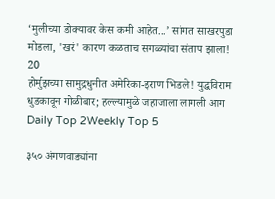‘मुलीच्या डोक्यावर केस कमी आहेत...’ सांगत साखरपुडा मोडला, 'खरं' कारण कळताच सगळ्यांचा संताप झाला!
20
होर्मुझच्या सामुद्रधुनीत अमेरिका-इराण भिडले! युद्धविराम धुडकावून गोळीबार; हल्ल्यामुळे जहाजाला लागली आग
Daily Top 2Weekly Top 5

३५० अंगणवाड्यांना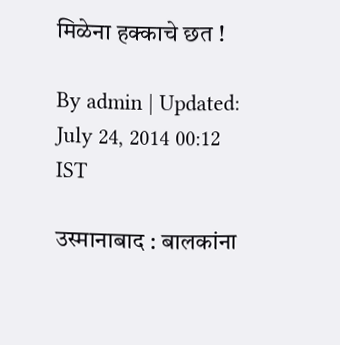मिळेना हक्काचे छत !

By admin | Updated: July 24, 2014 00:12 IST

उस्मानाबाद : बालकांना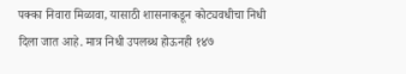पक्का निवारा मिळावा, यासाठी शासनाकडून कोट्यवधीचा निधी दिला जात आहे. मात्र निधी उपलब्ध होऊनही १४७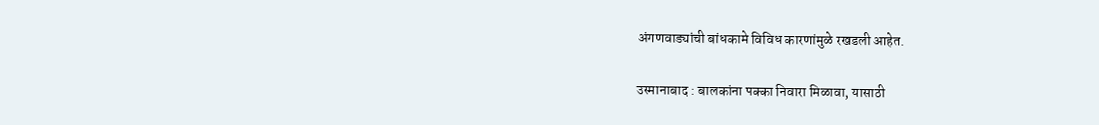अंगणवाड्यांची बांधकामे विविध कारणांमुळे रखडली आहेत.

उस्मानाबाद : बालकांना पक्का निवारा मिळावा, यासाठी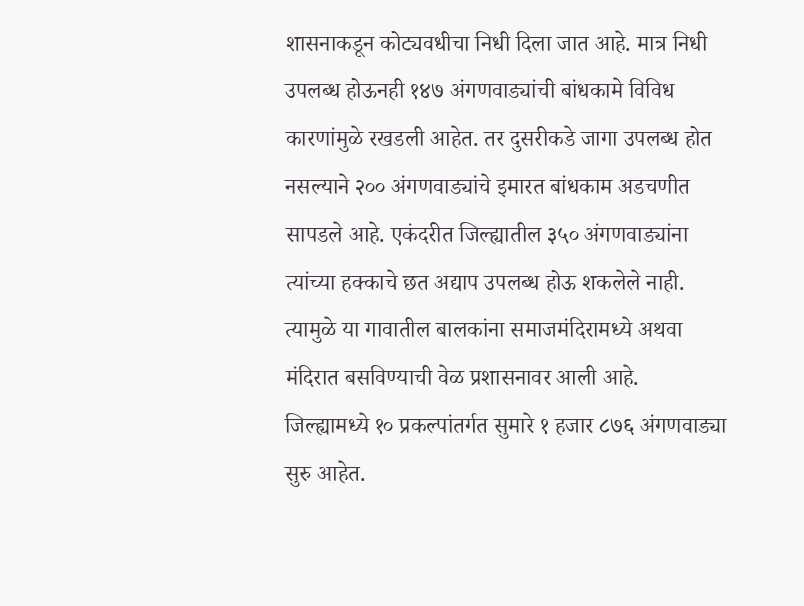शासनाकडून कोट्यवधीचा निधी दिला जात आहे. मात्र निधी उपलब्ध होऊनही १४७ अंगणवाड्यांची बांधकामे विविध कारणांमुळे रखडली आहेत. तर दुसरीकडे जागा उपलब्ध होत नसल्याने २०० अंगणवाड्यांचे इमारत बांधकाम अडचणीत सापडले आहे. एकंदरीत जिल्ह्यातील ३५० अंगणवाड्यांना त्यांच्या हक्काचे छत अद्याप उपलब्ध होऊ शकलेले नाही. त्यामुळे या गावातील बालकांना समाजमंदिरामध्ये अथवा मंदिरात बसविण्याची वेळ प्रशासनावर आली आहे.
जिल्ह्यामध्ये १० प्रकल्पांतर्गत सुमारे १ हजार ८७६ अंगणवाड्या सुरु आहेत.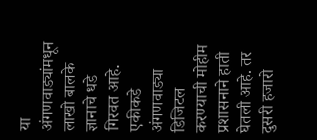या अंगणवाड्यांमधून लाखो बालके ज्ञानाचे धडे गिरवत आहे. एकीकडे अंगणवाड्या डिजिटल करण्याची मोहीम प्रशासनाने हाती घेतली आहे. तर दुसरी हजारो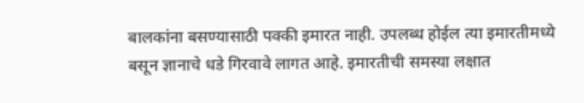बालकांना बसण्यासाठी पक्की इमारत नाही. उपलब्ध होईल त्या इमारतीमध्ये बसून ज्ञानाचे धडे गिरवावे लागत आहे. इमारतीची समस्या लक्षात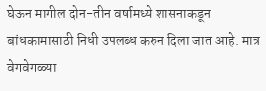घेऊन मागील दोन-तीन वर्षामध्ये शासनाकडून बांधकामासाठी निधी उपलब्ध करुन दिला जात आहे. मात्र वेगवेगळ्या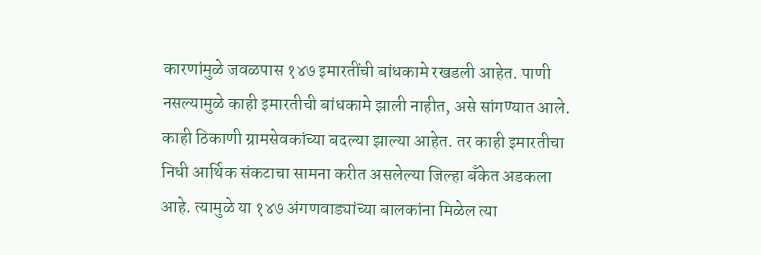कारणांमुळे जवळपास १४७ इमारतींची बांधकामे रखडली आहेत. पाणी नसल्यामुळे काही इमारतीची बांधकामे झाली नाहीत, असे सांगण्यात आले. काही ठिकाणी ग्रामसेवकांच्या बदल्या झाल्या आहेत. तर काही इमारतीचा निधी आर्थिक संकटाचा सामना करीत असलेल्या जिल्हा बँकेत अडकला आहे. त्यामुळे या १४७ अंगणवाड्यांच्या बालकांना मिळेल त्या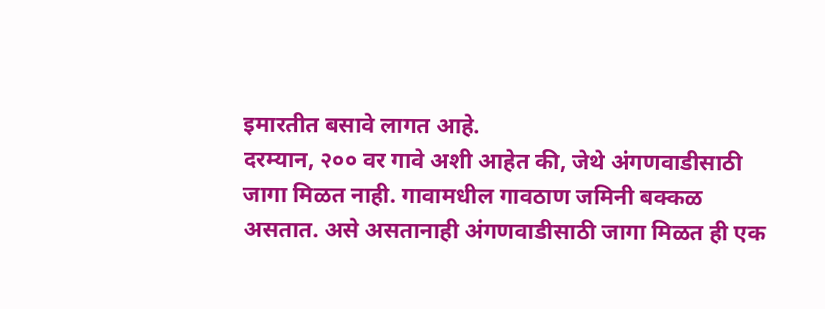इमारतीत बसावे लागत आहे.
दरम्यान, २०० वर गावे अशी आहेत की, जेथे अंगणवाडीसाठी जागा मिळत नाही. गावामधील गावठाण जमिनी बक्कळ असतात. असे असतानाही अंगणवाडीसाठी जागा मिळत ही एक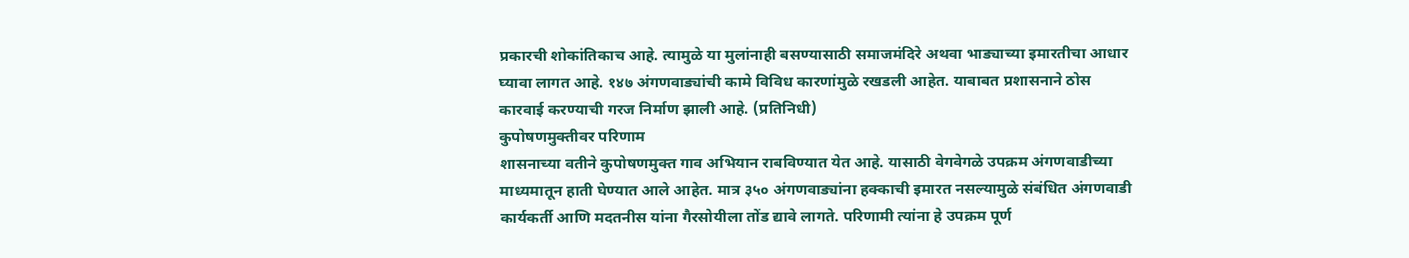प्रकारची शोकांतिकाच आहे. त्यामुळे या मुलांनाही बसण्यासाठी समाजमंदिरे अथवा भाड्याच्या इमारतीचा आधार घ्यावा लागत आहे. १४७ अंगणवाड्यांची कामे विविध कारणांमुळे रखडली आहेत. याबाबत प्रशासनाने ठोस कारवाई करण्याची गरज निर्माण झाली आहे. (प्रतिनिधी)
कुपोषणमुक्तीवर परिणाम
शासनाच्या वतीने कुपोषणमुक्त गाव अभियान राबविण्यात येत आहे. यासाठी वेगवेगळे उपक्रम अंगणवाडीच्या माध्यमातून हाती घेण्यात आले आहेत. मात्र ३५० अंगणवाड्यांना हक्काची इमारत नसल्यामुळे संबंधित अंगणवाडी कार्यकर्ती आणि मदतनीस यांना गैरसोयीला तोंड द्यावे लागते. परिणामी त्यांना हे उपक्रम पूर्ण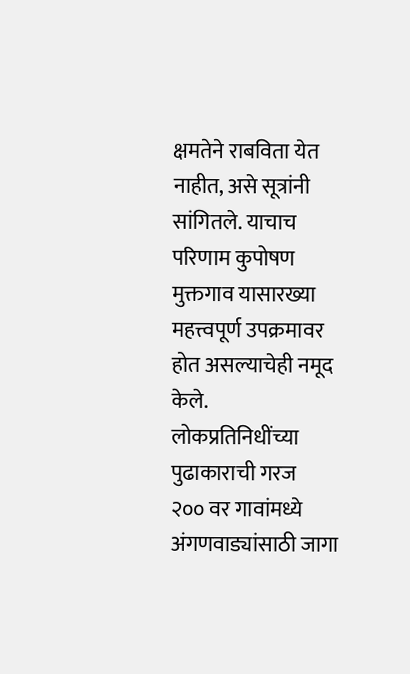क्षमतेने राबविता येत नाहीत, असे सूत्रांनी सांगितले. याचाच परिणाम कुपोषण मुक्तगाव यासारख्या महत्त्वपूर्ण उपक्रमावर होत असल्याचेही नमूद केले.
लोकप्रतिनिधींच्या पुढाकाराची गरज
२०० वर गावांमध्ये अंगणवाड्यांसाठी जागा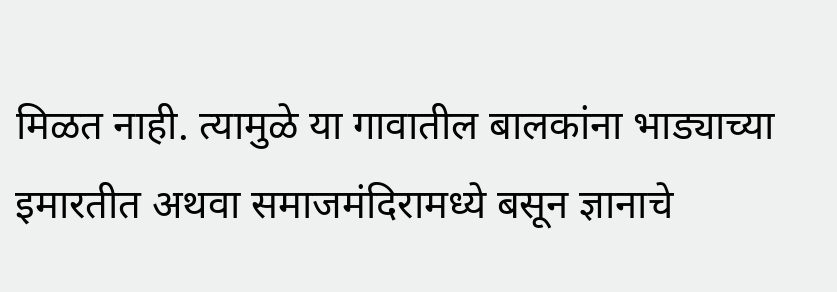मिळत नाही. त्यामुळे या गावातील बालकांना भाड्याच्या इमारतीत अथवा समाजमंदिरामध्ये बसून ज्ञानाचे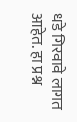धडे गिरवावे लागत आहेत. हा प्रश्न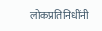लोकप्रतिनिधींनी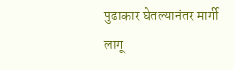पुढाकार घेतल्यानंतर मार्गी लागू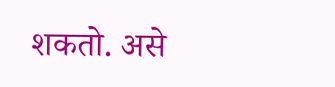शकतो. असे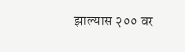झाल्यास २०० वर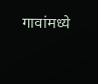गावांमध्ये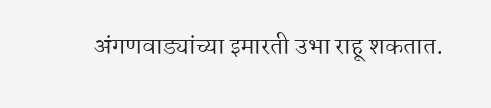अंगणवाड्यांच्या इमारती उभा राहू शकतात.